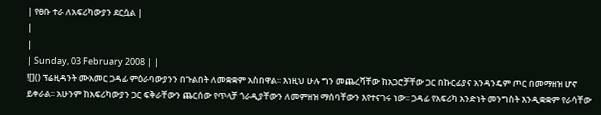| የፀቡ ተራ ለአፍሪካውያን ደርሷል |
|
|
| Sunday, 03 February 2008 | |
![]() ፕሬዚዳንት ሙአመር ጋዳፊ ምዕራባውያንን በጉልበት ለመቋቋም አስበዋል፡፡ እነዚህ ሁሉ ግን መጨረሻቸው ከአጋሮቻቸው ጋር በኩርፊያና አንዳንዴም ጦር በመማዘዝ ሆኖ ይቀራል፡፡ አሁንም ከአፍሪካውያን ጋር ፍቅራቸውን ጨርሰው የጥላቻ ጎራዲያቸውን ለመምዘዝ ማሰባቸውን እየተናገሩ ነው፡፡ ጋዳፊ የአፍሪካ አንድነት መንግስት እንዲቋቋም የራሳቸው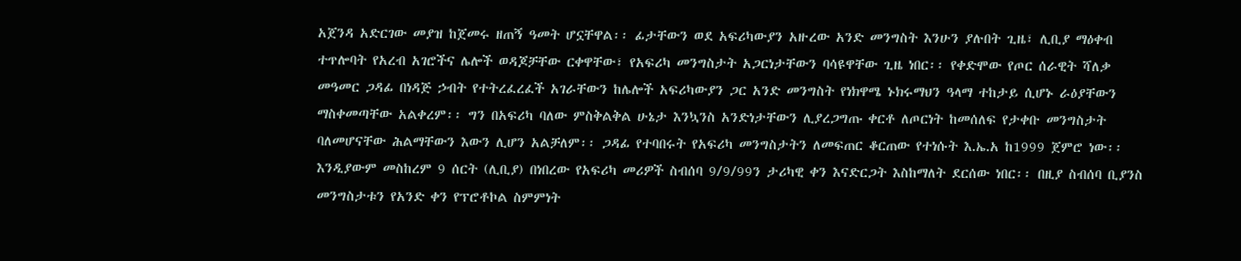አጀንዳ አድርገው መያዝ ከጀመሩ ዘጠኝ ዓመት ሆኗቸዋል፡፡ ፊታቸውን ወደ አፍሪካውያን አዙረው አንድ መንግስት እንሁን ያሉበት ጊዜ፣ ሊቢያ ማዕቀብ ተጥሎባት የአረብ አገሮችና ሌሎች ወዳጆቻቸው ርቀዋቸው፣ የአፍሪካ መንግስታት አጋርነታቸውን ባሳዩዋቸው ጊዜ ነበር፡፡ የቀድሞው የጦር ሰራዊት ሻለቃ መዓመር ጋዳፊ በነዳጅ ኃብት የተትረፈረፈች አገራቸውን ከሌሎች አፍሪካውያን ጋር አንድ መንግስት የነክዋሜ ኑክሩማህን ዓላማ ተከታይ ሲሆኑ ራዕያቸውን ማስቀመጣቸው አልቀረም፡፡ ግን በአፍሪካ ባለው ምስቅልቅል ሁኔታ እንኳንስ አንድነታቸውን ሊያረጋግጡ ቀርቶ ለጦርነት ከመሰለፍ የታቀቡ መንግስታት ባለመሆናቸው ሕልማቸውን እውን ሊሆን አልቻለም፡፡ ጋዳፊ የተባበሩት የአፍሪካ መንግስታትን ለመፍጠር ቆርጠው የተነሱት እ.ኤ.አ ከ1999 ጀምሮ ነው፡፡ እንዲያውም መስከረም 9 ሰርት (ሊቢያ) በነበረው የአፍሪካ መሪዎች ስብሰባ 9/9/99ን ታሪካዊ ቀን እናድርጋት እስከማለት ደርሰው ነበር፡፡ በዚያ ስብሰባ ቢያንስ መንግስታቱን የአንድ ቀን የፕሮቶኮል ስምምነት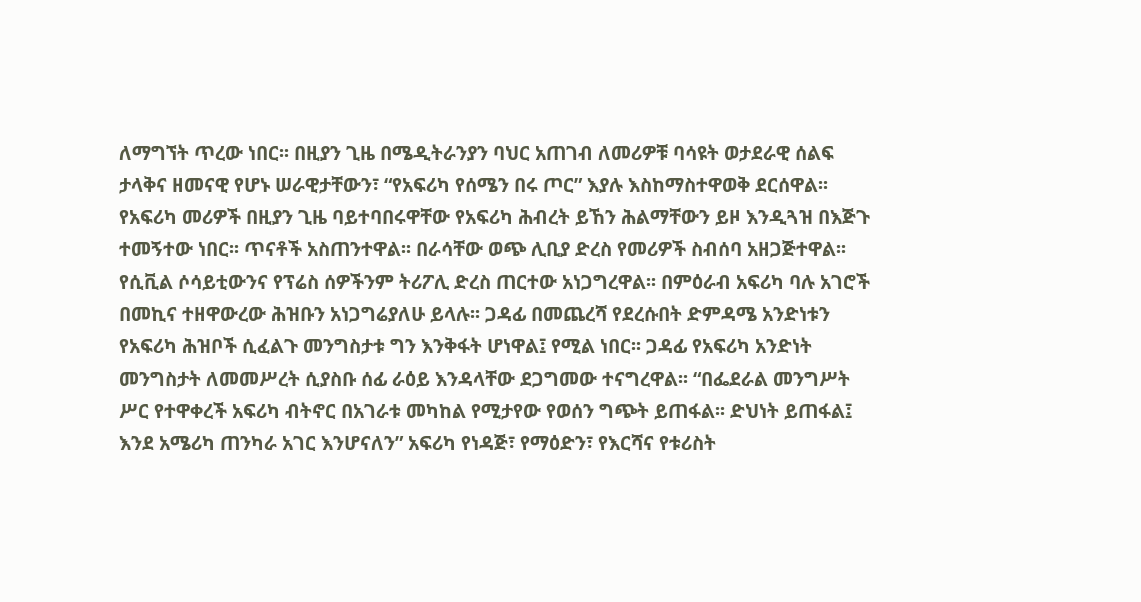ለማግኘት ጥረው ነበር፡፡ በዚያን ጊዜ በሜዲትራንያን ባህር አጠገብ ለመሪዎቹ ባሳዩት ወታደራዊ ሰልፍ ታላቅና ዘመናዊ የሆኑ ሠራዊታቸውን፣ “የአፍሪካ የሰሜን በሩ ጦር” እያሉ እስከማስተዋወቅ ደርሰዋል፡፡ የአፍሪካ መሪዎች በዚያን ጊዜ ባይተባበሩዋቸው የአፍሪካ ሕብረት ይኸን ሕልማቸውን ይዞ እንዲጓዝ በእጅጉ ተመኝተው ነበር፡፡ ጥናቶች አስጠንተዋል፡፡ በራሳቸው ወጭ ሊቢያ ድረስ የመሪዎች ስብሰባ አዘጋጅተዋል፡፡ የሲቪል ሶሳይቲውንና የፕሬስ ሰዎችንም ትሪፖሊ ድረስ ጠርተው አነጋግረዋል፡፡ በምዕራብ አፍሪካ ባሉ አገሮች በመኪና ተዘዋውረው ሕዝቡን አነጋግሬያለሁ ይላሉ፡፡ ጋዳፊ በመጨረሻ የደረሱበት ድምዳሜ አንድነቱን የአፍሪካ ሕዝቦች ሲፈልጉ መንግስታቱ ግን እንቅፋት ሆነዋል፤ የሚል ነበር፡፡ ጋዳፊ የአፍሪካ አንድነት መንግስታት ለመመሥረት ሲያስቡ ሰፊ ራዕይ እንዳላቸው ደጋግመው ተናግረዋል፡፡ “በፌደራል መንግሥት ሥር የተዋቀረች አፍሪካ ብትኖር በአገራቱ መካከል የሚታየው የወሰን ግጭት ይጠፋል፡፡ ድህነት ይጠፋል፤ እንደ አሜሪካ ጠንካራ አገር እንሆናለን” አፍሪካ የነዳጅ፣ የማዕድን፣ የእርሻና የቱሪስት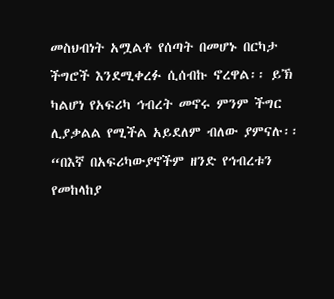መስህብነት አሟልቶ የሰጣት በመሆኑ በርካታ ችግሮች እንደሚቀረፉ ሲሰብኩ ኖረዋል፡፡ ይኽ ካልሆነ የአፍሪካ ኅብረት መኖሩ ምንም ችግር ሊያቃልል የሚችል አይደለም ብለው ያምናሉ፡፡ “በእኛ በአፍሪካውያኖችም ዘንድ የኅብረቱን የመከላከያ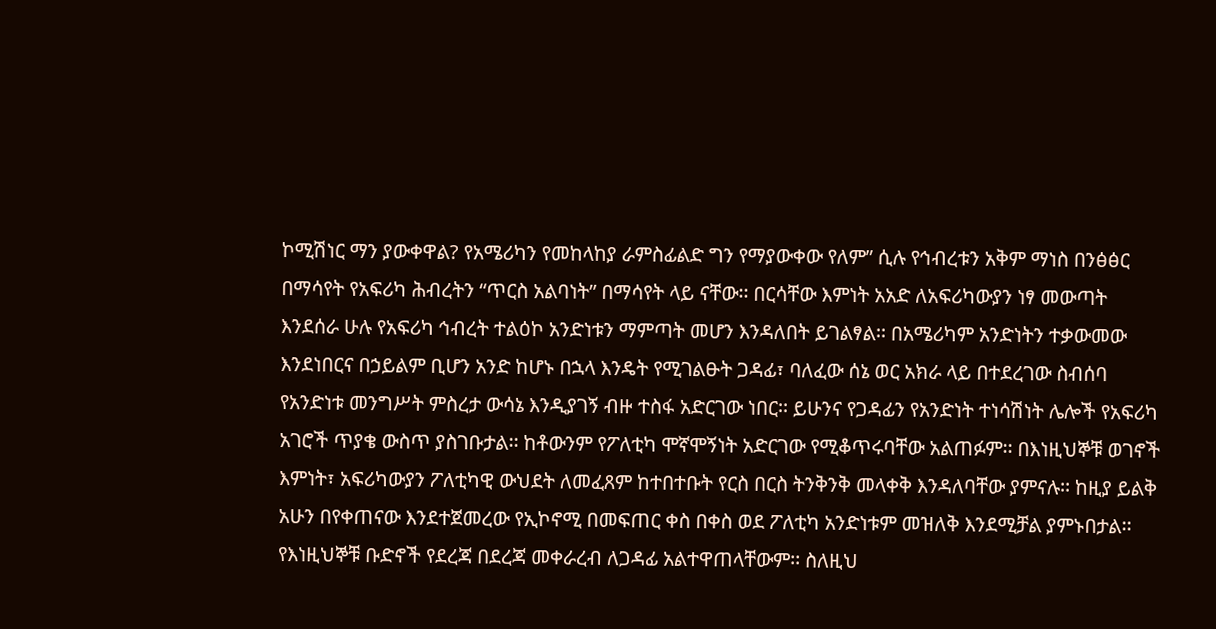ኮሚሽነር ማን ያውቀዋል? የአሜሪካን የመከላከያ ራምስፊልድ ግን የማያውቀው የለም” ሲሉ የኅብረቱን አቅም ማነስ በንፅፅር በማሳየት የአፍሪካ ሕብረትን “ጥርስ አልባነት” በማሳየት ላይ ናቸው፡፡ በርሳቸው እምነት አአድ ለአፍሪካውያን ነፃ መውጣት እንደሰራ ሁሉ የአፍሪካ ኅብረት ተልዕኮ አንድነቱን ማምጣት መሆን እንዳለበት ይገልፃል፡፡ በአሜሪካም አንድነትን ተቃውመው እንደነበርና በኃይልም ቢሆን አንድ ከሆኑ በኋላ እንዴት የሚገልፁት ጋዳፊ፣ ባለፈው ሰኔ ወር አክራ ላይ በተደረገው ስብሰባ የአንድነቱ መንግሥት ምስረታ ውሳኔ እንዲያገኝ ብዙ ተስፋ አድርገው ነበር፡፡ ይሁንና የጋዳፊን የአንድነት ተነሳሽነት ሌሎች የአፍሪካ አገሮች ጥያቄ ውስጥ ያስገቡታል፡፡ ከቶውንም የፖለቲካ ሞኛሞኝነት አድርገው የሚቆጥሩባቸው አልጠፉም፡፡ በእነዚህኞቹ ወገኖች እምነት፣ አፍሪካውያን ፖለቲካዊ ውህደት ለመፈጸም ከተበተቡት የርስ በርስ ትንቅንቅ መላቀቅ እንዳለባቸው ያምናሉ፡፡ ከዚያ ይልቅ አሁን በየቀጠናው እንደተጀመረው የኢኮኖሚ በመፍጠር ቀስ በቀስ ወደ ፖለቲካ አንድነቱም መዝለቅ እንደሚቻል ያምኑበታል፡፡ የእነዚህኞቹ ቡድኖች የደረጃ በደረጃ መቀራረብ ለጋዳፊ አልተዋጠላቸውም፡፡ ስለዚህ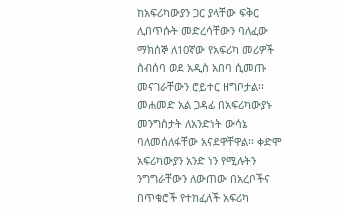ከአፍሪካውያን ጋር ያላቸው ፍቅር ሊበጥሱት መድረሳቸውን ባለፈው ማክሰኞ ለ10ኛው የአፍሪካ መሪዎች ስብሰባ ወደ አዲስ አበባ ሲመጡ መናገራቸውን ሮይተር ዘግቦታል፡፡ መሐመድ አል ጋዳፊ በአፍሪካውያኑ መንግስታት ለአንድነት ውሳኔ ባለመሰለፋቸው አናደዋቸዋል፡፡ ቀድሞ አፍሪካውያን አንድ ነን የሚሉትን ንግግራቸውን ለውጠው በአረቦችና በጥቁሮች የተከፈለች አፍሪካ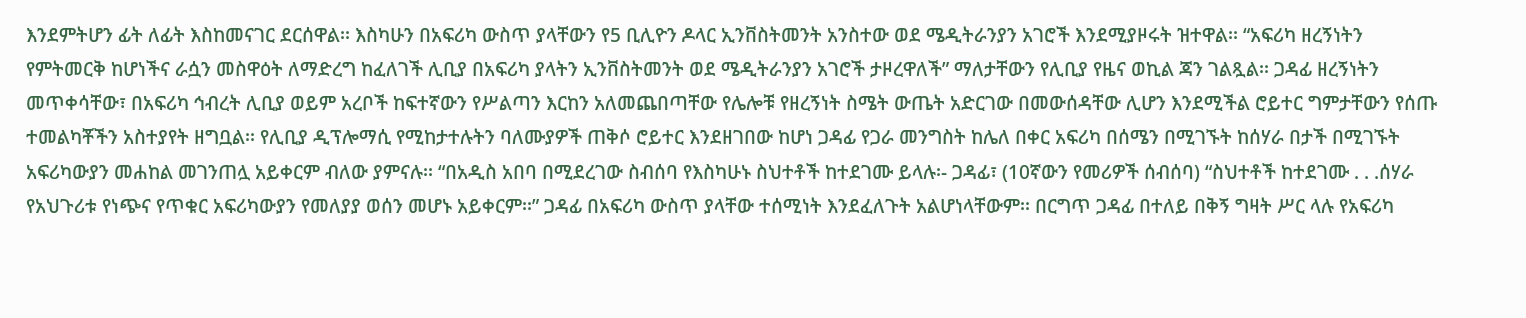እንደምትሆን ፊት ለፊት እስከመናገር ደርሰዋል፡፡ እስካሁን በአፍሪካ ውስጥ ያላቸውን የ5 ቢሊዮን ዶላር ኢንቨስትመንት አንስተው ወደ ሜዲትራንያን አገሮች እንደሚያዞሩት ዝተዋል፡፡ “አፍሪካ ዘረኝነትን የምትመርቅ ከሆነችና ራሷን መስዋዕት ለማድረግ ከፈለገች ሊቢያ በአፍሪካ ያላትን ኢንቨስትመንት ወደ ሜዲትራንያን አገሮች ታዞረዋለች” ማለታቸውን የሊቢያ የዜና ወኪል ጃን ገልጿል፡፡ ጋዳፊ ዘረኝነትን መጥቀሳቸው፣ በአፍሪካ ኅብረት ሊቢያ ወይም አረቦች ከፍተኛውን የሥልጣን እርከን አለመጨበጣቸው የሌሎቹ የዘረኝነት ስሜት ውጤት አድርገው በመውሰዳቸው ሊሆን እንደሚችል ሮይተር ግምታቸውን የሰጡ ተመልካቾችን አስተያየት ዘግቧል፡፡ የሊቢያ ዲፕሎማሲ የሚከታተሉትን ባለሙያዎች ጠቅሶ ሮይተር እንደዘገበው ከሆነ ጋዳፊ የጋራ መንግስት ከሌለ በቀር አፍሪካ በሰሜን በሚገኙት ከሰሃራ በታች በሚገኙት አፍሪካውያን መሐከል መገንጠሏ አይቀርም ብለው ያምናሉ፡፡ “በአዲስ አበባ በሚደረገው ስብሰባ የእስካሁኑ ስህተቶች ከተደገሙ ይላሉ፡- ጋዳፊ፣ (10ኛውን የመሪዎች ሰብሰባ) “ስህተቶች ከተደገሙ . . .ሰሃራ የአህጉሪቱ የነጭና የጥቁር አፍሪካውያን የመለያያ ወሰን መሆኑ አይቀርም፡፡” ጋዳፊ በአፍሪካ ውስጥ ያላቸው ተሰሚነት እንደፈለጉት አልሆነላቸውም፡፡ በርግጥ ጋዳፊ በተለይ በቅኝ ግዛት ሥር ላሉ የአፍሪካ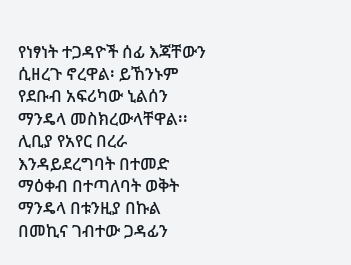የነፃነት ተጋዳዮች ሰፊ እጃቸውን ሲዘረጉ ኖረዋል፡ ይኸንኑም የደቡብ አፍሪካው ኒልሰን ማንዴላ መስክረውላቸዋል፡፡ ሊቢያ የአየር በረራ እንዳይደረግባት በተመድ ማዕቀብ በተጣለባት ወቅት ማንዴላ በቱንዚያ በኩል በመኪና ገብተው ጋዳፊን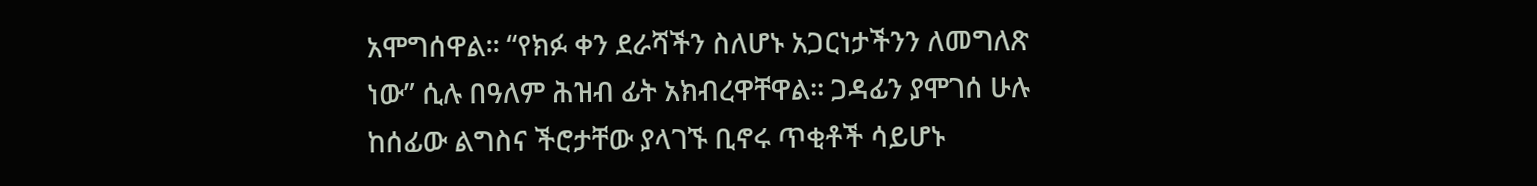አሞግሰዋል፡፡ “የክፉ ቀን ደራሻችን ስለሆኑ አጋርነታችንን ለመግለጽ ነው” ሲሉ በዓለም ሕዝብ ፊት አክብረዋቸዋል፡፡ ጋዳፊን ያሞገሰ ሁሉ ከሰፊው ልግስና ችሮታቸው ያላገኙ ቢኖሩ ጥቂቶች ሳይሆኑ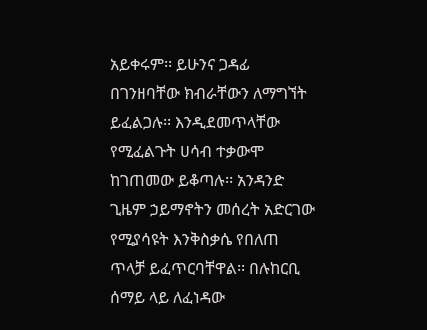አይቀሩም፡፡ ይሁንና ጋዳፊ በገንዘባቸው ክብራቸውን ለማግኘት ይፈልጋሉ፡፡ እንዲደመጥላቸው የሚፈልጉት ሀሳብ ተቃውሞ ከገጠመው ይቆጣሉ፡፡ አንዳንድ ጊዜም ኃይማኖትን መሰረት አድርገው የሚያሳዩት እንቅስቃሴ የበለጠ ጥላቻ ይፈጥርባቸዋል፡፡ በሉከርቢ ሰማይ ላይ ለፈነዳው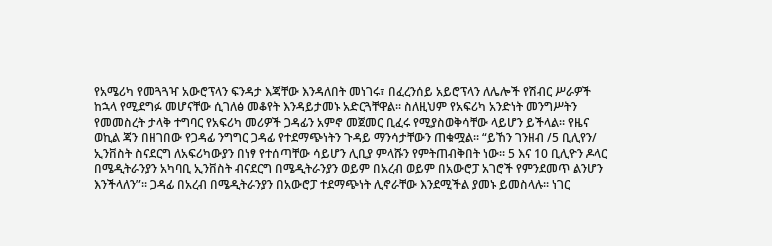የአሜሪካ የመጓጓዣ አውሮፕላን ፍንዳታ እጃቸው እንዳለበት መነገሩ፣ በፈረንሰይ አይሮፕላን ለሌሎች የሽብር ሥራዎች ከኋላ የሚደግፉ መሆናቸው ሲገለፅ መቆየት እንዳይታመኑ አድርጓቸዋል፡፡ ስለዚህም የአፍሪካ አንድነት መንግሥትን የመመስረት ታላቅ ተግባር የአፍሪካ መሪዎች ጋዳፊን አምኖ መጀመር ቢፈሩ የሚያስወቅሳቸው ላይሆን ይችላል፡፡ የዜና ወኪል ጃን በዘገበው የጋዳፊ ንግግር ጋዳፊ የተደማጭነትን ጉዳይ ማንሳታቸውን ጠቁሟል፡፡ “ይኸን ገንዘብ /5 ቢሊየን/ ኢንቨስት ስናደርግ ለአፍሪካውያን በነፃ የተሰጣቸው ሳይሆን ሊቢያ ምላሹን የምትጠብቅበት ነው፡፡ 5 እና 10 ቢሊዮን ዶላር በሜዲትራንያን አካባቢ ኢንቨስት ብናደርግ በሜዲትራንያን ወይም በአረብ ወይም በአውሮፓ አገሮች የምንደመጥ ልንሆን እንችላለን”፡፡ ጋዳፊ በአረብ በሜዲትራንያን በአውሮፓ ተደማጭነት ሊኖራቸው እንደሚችል ያመኑ ይመስላሉ፡፡ ነገር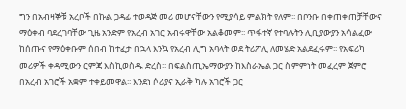ግን በአብዛኞቹ አረቦች በኩል ጋዳፊ ተወዳጅ መሪ መሆናቸውን የሚያሳይ ምልክት የለም፡፡ በቦንቡ በቀጠቀጠቻቸውና ማዕቀብ ባደረገባቸው ጊዜ አንድም የአረብ አገር አብሩዋቸው አልቆመም፡፡ ጥፋተኛ የተባሉትን ሊቢያውያን አሳልፈው ከሰጡና የማዕቀቡም ሰበብ ከተፈታ በኋላ እንኳ የአረብ ሊግ አባላት ወደ ትሪፖሊ ለመሄድ አልደፈሩም፡፡ የአፍሪካ መሪዎች ቀዳሚውን ርምጃ እስኪወስዱ ድረስ፡፡ በፍልስጢኤማውያን ከእስራኤል ጋር ስምምነት መፈረም ጀምሮ በአረብ አገሮች አቋም ተቀይመዋል፡፡ እንደነ ሶሪያና ኢራቅ ካሉ አገሮች ጋር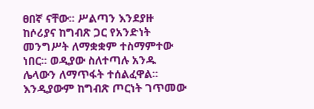ፀበኛ ናቸው፡፡ ሥልጣን እንደያዙ ከሶሪያና ከግብጽ ጋር የአንድነት መንግሥት ለማቋቋም ተስማምተው ነበር፡፡ ወዲያው ስለተጣሉ አንዱ ሌላውን ለማጥፋት ተሰልፈዋል፡፡ እንዲያውም ከግብጽ ጦርነት ገጥመው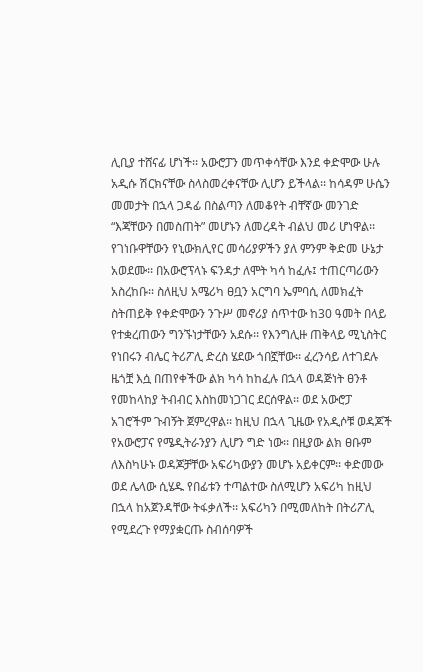ሊቢያ ተሸናፊ ሆነች፡፡ አውሮፓን መጥቀሳቸው እንደ ቀድሞው ሁሉ አዲሱ ሽርክናቸው ስላስመረቀናቸው ሊሆን ይችላል፡፡ ከሳዳም ሁሴን መመታት በኋላ ጋዳፊ በስልጣን ለመቆየት ብቸኛው መንገድ “እጃቸውን በመስጠት” መሆኑን ለመረዳት ብልህ መሪ ሆነዋል፡፡ የገነቡዋቸውን የኒውክሊየር መሳሪያዎችን ያለ ምንም ቅድመ ሁኔታ አወደሙ፡፡ በአውሮፕላኑ ፍንዳታ ለሞት ካሳ ከፈሉ፤ ተጠርጣሪውን አስረከቡ፡፡ ስለዚህ አሜሪካ ፀቧን አርግባ ኤምባሲ ለመክፈት ስትጠይቅ የቀድሞውን ንጉሥ መኖሪያ ሰጥተው ከ30 ዓመት በላይ የተቋረጠውን ግንኙነታቸውን አደሱ፡፡ የእንግሊዙ ጠቅላይ ሚኒስትር የነበሩን ብሌር ትሪፖሊ ድረስ ሄደው ጎበኟቸው፡፡ ፈረንሳይ ለተገደሉ ዜጎቿ እሷ በጠየቀችው ልክ ካሳ ከከፈሉ በኋላ ወዳጅነት ፀንቶ የመከላከያ ትብብር እስከመነጋገር ደርሰዋል፡፡ ወደ አውሮፓ አገሮችም ጉብኝት ጀምረዋል፡፡ ከዚህ በኋላ ጊዜው የአዲሶቹ ወዳጆች የአውሮፓና የሜዲትራንያን ሊሆን ግድ ነው፡፡ በዚያው ልክ ፀቡም ለእስካሁኑ ወዳጆቻቸው አፍሪካውያን መሆኑ አይቀርም፡፡ ቀድመው ወደ ሌላው ሲሄዱ የበፊቱን ተጣልተው ስለሚሆን አፍሪካ ከዚህ በኋላ ከአጀንዳቸው ትፋቃለች፡፡ አፍሪካን በሚመለከት በትሪፖሊ የሚደረጉ የማያቋርጡ ስብሰባዎች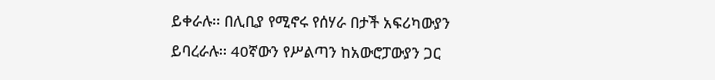ይቀራሉ፡፡ በሊቢያ የሚኖሩ የሰሃራ በታች አፍሪካውያን ይባረራሉ፡፡ 40ኛውን የሥልጣን ከአውሮፓውያን ጋር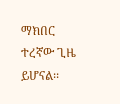ማክበር ተረኛው ጊዜ ይሆናል፡፡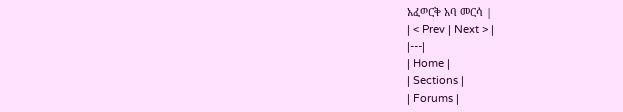አፈወርቅ አባ መርሳ |
| < Prev | Next > |
|---|
| Home |
| Sections |
| Forums |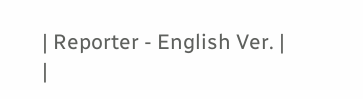| Reporter - English Ver. |
|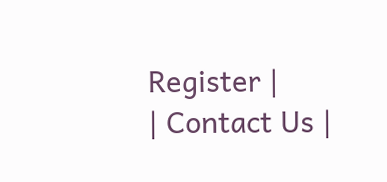Register |
| Contact Us |